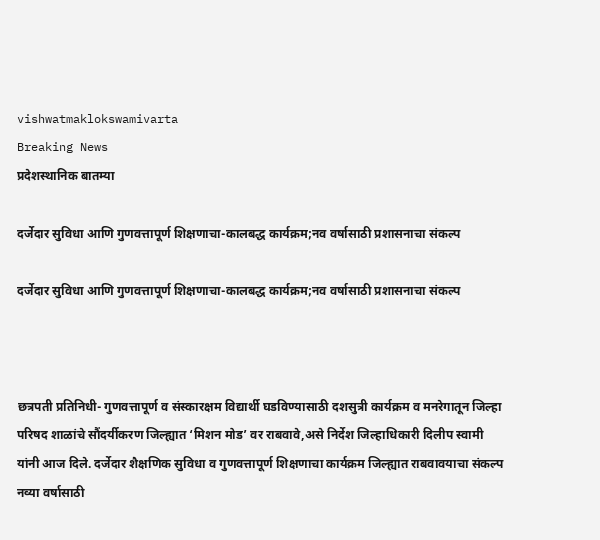vishwatmaklokswamivarta
Breaking News
प्रदेशस्थानिक बातम्या

दर्जेदार सुविधा आणि गुणवत्तापूर्ण शिक्षणाचा-कालबद्ध कार्यक्रम;नव वर्षासाठी प्रशासनाचा संकल्प

दर्जेदार सुविधा आणि गुणवत्तापूर्ण शिक्षणाचा-कालबद्ध कार्यक्रम;नव वर्षासाठी प्रशासनाचा संकल्प



छत्रपती प्रतिनिधी- गुणवत्तापूर्ण व संस्कारक्षम विद्यार्थी घडविण्यासाठी दशसुत्री कार्यक्रम व मनरेगातून जिल्हा परिषद शाळांचे सौंदर्यीकरण जिल्ह्यात ‘मिशन मोड’ वर राबवावे,असे निर्देश जिल्हाधिकारी दिलीप स्वामी यांनी आज दिले. दर्जेदार शैक्षणिक सुविधा व गुणवत्तापूर्ण शिक्षणाचा कार्यक्रम जिल्ह्यात राबवावयाचा संकल्प नव्या वर्षासाठी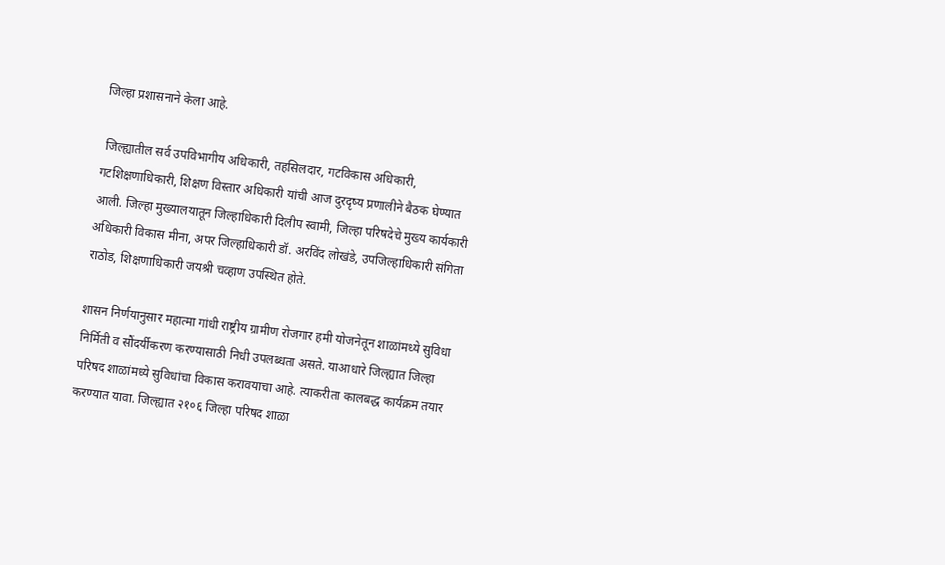जिल्हा प्रशासनाने केला आहे.

 जिल्ह्यातील सर्व उपविभागीय अधिकारी, तहसिलदार, गटविकास अधिकारी, गटशिक्षणाधिकारी, शिक्षण विस्तार अधिकारी यांची आज दुरदृष्य प्रणालीने बैठक घेण्यात आली. जिल्हा मुख्यालयातून जिल्हाधिकारी दिलीप स्वामी, जिल्हा परिषदेचे मुख्य कार्यकारी अधिकारी विकास मीना, अपर जिल्हाधिकारी डॉ. अरविंद लोखंडे, उपजिल्हाधिकारी संगिता राठोड, शिक्षणाधिकारी जयश्री चव्हाण उपस्थित होते.

शासन निर्णयानुसार महात्मा गांधी राष्ट्रीय ग्रामीण रोजगार हमी योजनेतून शाळांमध्ये सुविधा निर्मिती व सौंदर्यीकरण करण्यासाठी निधी उपलब्धता असते. याआधारे जिल्ह्यात जिल्हा परिषद शाळांमध्ये सुविधांचा विकास करावयाचा आहे. त्याकरीता कालबद्ध कार्यक्रम तयार करण्यात यावा. जिल्ह्यात २१०६ जिल्हा परिषद शाळा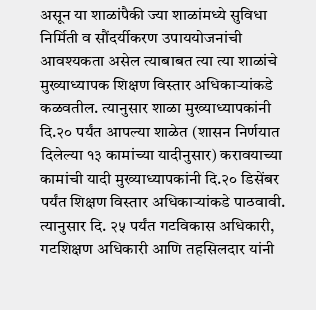असून या शाळांपैकी ज्या शाळांमध्ये सुविधा निर्मिती व सौंदर्यीकरण उपाययोजनांची आवश्यकता असेल त्याबाबत त्या त्या शाळांचे मुख्याध्यापक शिक्षण विस्तार अधिकाऱ्यांकडे कळवतील. त्यानुसार शाळा मुख्याध्यापकांनी दि.२० पर्यंत आपल्या शाळेत (शासन निर्णयात दिलेल्या १३ कामांच्या यादीनुसार) करावयाच्या कामांची यादी मुख्याध्यापकांनी दि.२० डिसेंबर पर्यंत शिक्षण विस्तार अधिकाऱ्यांकडे पाठवावी. त्यानुसार दि. २५ पर्यंत गटविकास अधिकारी, गटशिक्षण अधिकारी आणि तहसिलदार यांनी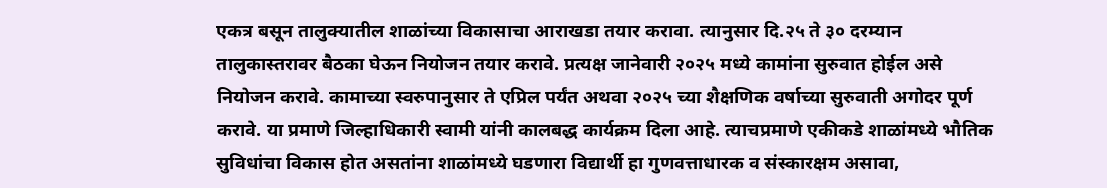एकत्र बसून तालुक्यातील शाळांच्या विकासाचा आराखडा तयार करावा. त्यानुसार दि.२५ ते ३० दरम्यान तालुकास्तरावर बैठका घेऊन नियोजन तयार करावे. प्रत्यक्ष जानेवारी २०२५ मध्ये कामांना सुरुवात होईल असे नियोजन करावे. कामाच्या स्वरुपानुसार ते एप्रिल पर्यंत अथवा २०२५ च्या शैक्षणिक वर्षाच्या सुरुवाती अगोदर पूर्ण करावे. या प्रमाणे जिल्हाधिकारी स्वामी यांनी कालबद्ध कार्यक्रम दिला आहे. त्याचप्रमाणे एकीकडे शाळांमध्ये भौतिक सुविधांचा विकास होत असतांना शाळांमध्ये घडणारा विद्यार्थी हा गुणवत्ताधारक व संस्कारक्षम असावा,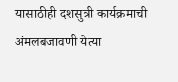यासाठीही दशसुत्री कार्यक्रमाची अंमलबजावणी येत्या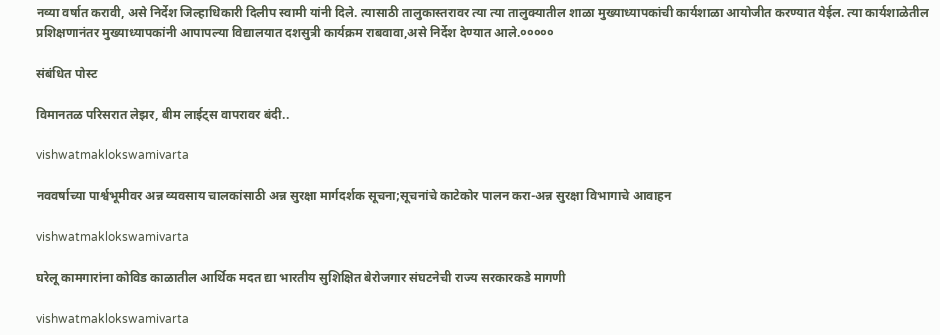नव्या वर्षात करावी, असे निर्देश जिल्हाधिकारी दिलीप स्वामी यांनी दिले. त्यासाठी तालुकास्तरावर त्या त्या तालुक्यातील शाळा मुख्याध्यापकांची कार्यशाळा आयोजीत करण्यात येईल. त्या कार्यशाळेतील प्रशिक्षणानंतर मुख्याध्यापकांनी आपापल्या विद्यालयात दशसुत्री कार्यक्रम राबवावा,असे निर्देश देण्यात आले.०००००

संबंधित पोस्ट

विमानतळ परिसरात लेझर, बीम लाईट्स वापरावर बंदी..

vishwatmaklokswamivarta

नववर्षाच्या पार्श्वभूमीवर अन्न व्यवसाय चालकांसाठी अन्न सुरक्षा मार्गदर्शक सूचना;सूचनांचे काटेकोर पालन करा-अन्न सुरक्षा विभागाचे आवाहन

vishwatmaklokswamivarta

घरेलू कामगारांना कोविड काळातील आर्थिक मदत द्या भारतीय सुशिक्षित बेरोजगार संघटनेची राज्य सरकारकडे मागणी

vishwatmaklokswamivarta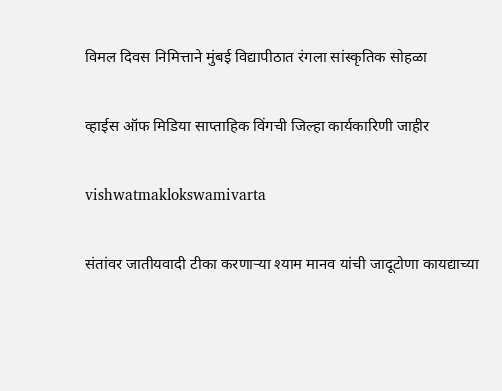विमल दिवस निमित्ताने मुंबई विद्यापीठात रंगला सांस्कृतिक सोहळा

व्हाईस ऑफ मिडिया साप्ताहिक विंगची जिल्हा कार्यकारिणी जाहीर

vishwatmaklokswamivarta

संतांवर जातीयवादी टीका करणार्‍या श्याम मानव यांची जादूटोणा कायद्याच्या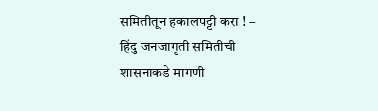समितीतून हकालपट्टी करा ! – हिंदु जनजागृती समितीची शासनाकडे मागणी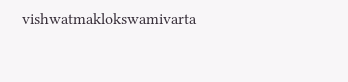vishwatmaklokswamivarta